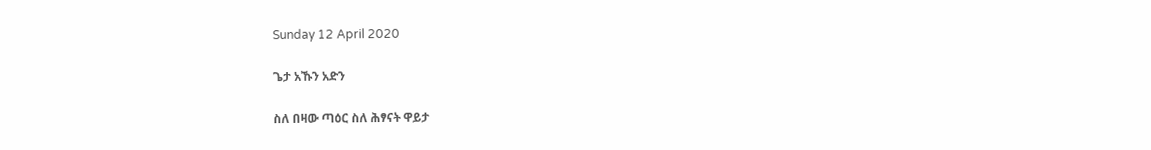Sunday 12 April 2020

ጌታ አኹን አድን

ስለ በዛው ጣዕር ስለ ሕፃናት ዋይታ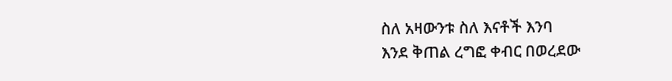ስለ አዛውንቱ ስለ እናቶች እንባ
እንደ ቅጠል ረግፎ ቀብር በወረደው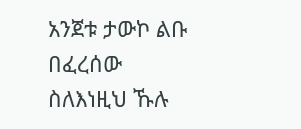አንጀቱ ታውኮ ልቡ በፈረሰው
ስለእነዚህ ኹሉ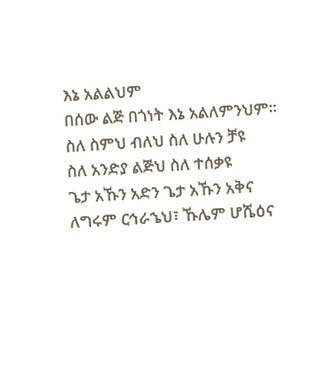እኔ አልልህም
በሰው ልጅ በጎነት እኔ አልለምንህም።
ስለ ስምህ ብለህ ስለ ሁሉን ቻዩ
ስለ አንድያ ልጅህ ስለ ተሰቃዩ
ጌታ አኹን አድን ጌታ አኹን አቅና
ለግሩም ርኅራኄህ፣ ኹሌም ሆሼዕና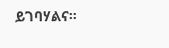ይገባሃልና።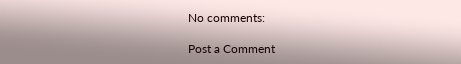No comments:

Post a Comment